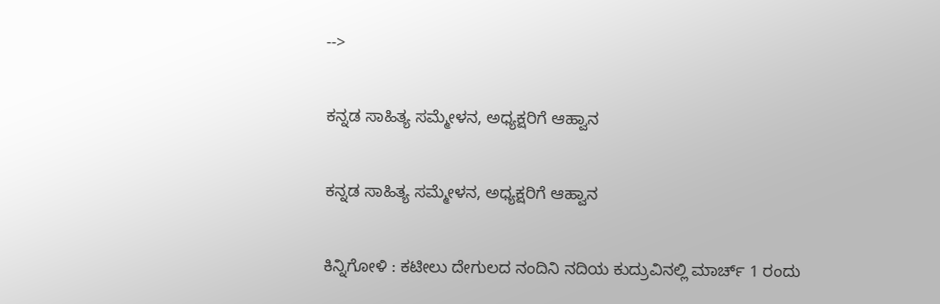-->

ಕನ್ನಡ ಸಾಹಿತ್ಯ ಸಮ್ಮೇಳನ, ಅಧ್ಯಕ್ಷರಿಗೆ ಆಹ್ವಾನ

ಕನ್ನಡ ಸಾಹಿತ್ಯ ಸಮ್ಮೇಳನ, ಅಧ್ಯಕ್ಷರಿಗೆ ಆಹ್ವಾನ

ಕಿನ್ನಿಗೋಳಿ : ಕಟೀಲು ದೇಗುಲದ ನಂದಿನಿ ನದಿಯ ಕುದ್ರುವಿನಲ್ಲಿ ಮಾರ್ಚ್ 1 ರಂದು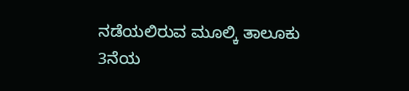ನಡೆಯಲಿರುವ ಮೂಲ್ಕಿ ತಾಲೂಕು 3ನೆಯ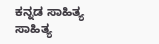ಕನ್ನಡ ಸಾಹಿತ್ಯ ಸಾಹಿತ್ಯ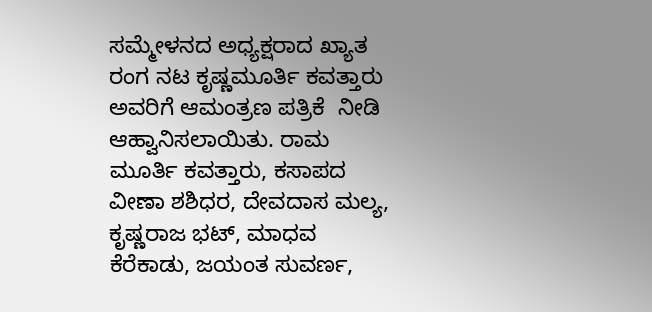ಸಮ್ಮೇಳನದ ಅಧ್ಯಕ್ಷರಾದ ಖ್ಯಾತ ರಂಗ ನಟ ಕೃಷ್ಣಮೂರ್ತಿ ಕವತ್ತಾರು ಅವರಿಗೆ ಆಮಂತ್ರಣ ಪತ್ರಿಕೆ  ನೀಡಿ ಆಹ್ವಾನಿಸಲಾಯಿತು. ರಾಮ ಮೂರ್ತಿ ಕವತ್ತಾರು, ಕಸಾಪದ ವೀಣಾ ಶಶಿಧರ, ದೇವದಾಸ ಮಲ್ಯ, ಕೃಷ್ಣರಾಜ ಭಟ್, ಮಾಧವ ಕೆರೆಕಾಡು, ಜಯಂತ ಸುವರ್ಣ,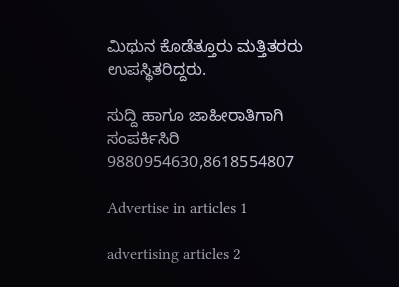ಮಿಥುನ ಕೊಡೆತ್ತೂರು ಮತ್ತಿತರರು ಉಪಸ್ಥಿತರಿದ್ದರು.

ಸುದ್ದಿ ಹಾಗೂ ಜಾಹೀರಾತಿಗಾಗಿ ಸಂಪರ್ಕಿಸಿರಿ 9880954630,8618554807

Advertise in articles 1

advertising articles 2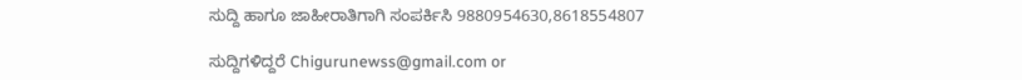ಸುದ್ದಿ ಹಾಗೂ ಜಾಹೀರಾತಿಗಾಗಿ ಸಂಪರ್ಕಿಸಿ 9880954630,8618554807

ಸುದ್ದಿಗಳಿದ್ದರೆ Chigurunewss@gmail.com or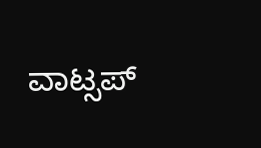ವಾಟ್ಸಪ್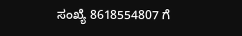ಸಂಖ್ಯೆ 8618554807 ಗೆ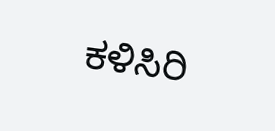ಕಳಿಸಿರಿ